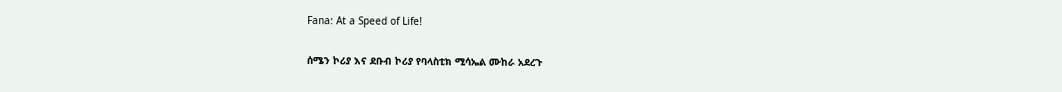Fana: At a Speed of Life!

ሰሜን ኮሪያ እና ደቡብ ኮሪያ የባላስቲክ ሚሳኤል ሙከራ አደረጉ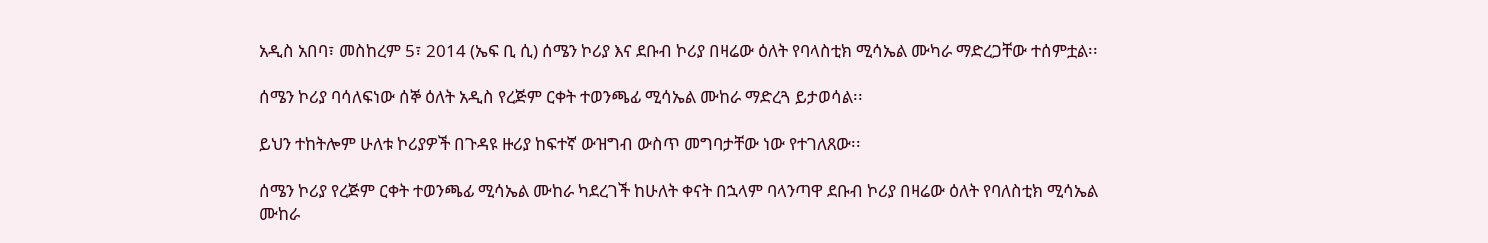አዲስ አበባ፣ መስከረም 5፣ 2014 (ኤፍ ቢ ሲ) ሰሜን ኮሪያ እና ደቡብ ኮሪያ በዛሬው ዕለት የባላስቲክ ሚሳኤል ሙካራ ማድረጋቸው ተሰምቷል፡፡

ሰሜን ኮሪያ ባሳለፍነው ሰኞ ዕለት አዲስ የረጅም ርቀት ተወንጫፊ ሚሳኤል ሙከራ ማድረጓ ይታወሳል፡፡

ይህን ተከትሎም ሁለቱ ኮሪያዎች በጉዳዩ ዙሪያ ከፍተኛ ውዝግብ ውስጥ መግባታቸው ነው የተገለጸው፡፡

ሰሜን ኮሪያ የረጅም ርቀት ተወንጫፊ ሚሳኤል ሙከራ ካደረገች ከሁለት ቀናት በኋላም ባላንጣዋ ደቡብ ኮሪያ በዛሬው ዕለት የባለስቲክ ሚሳኤል ሙከራ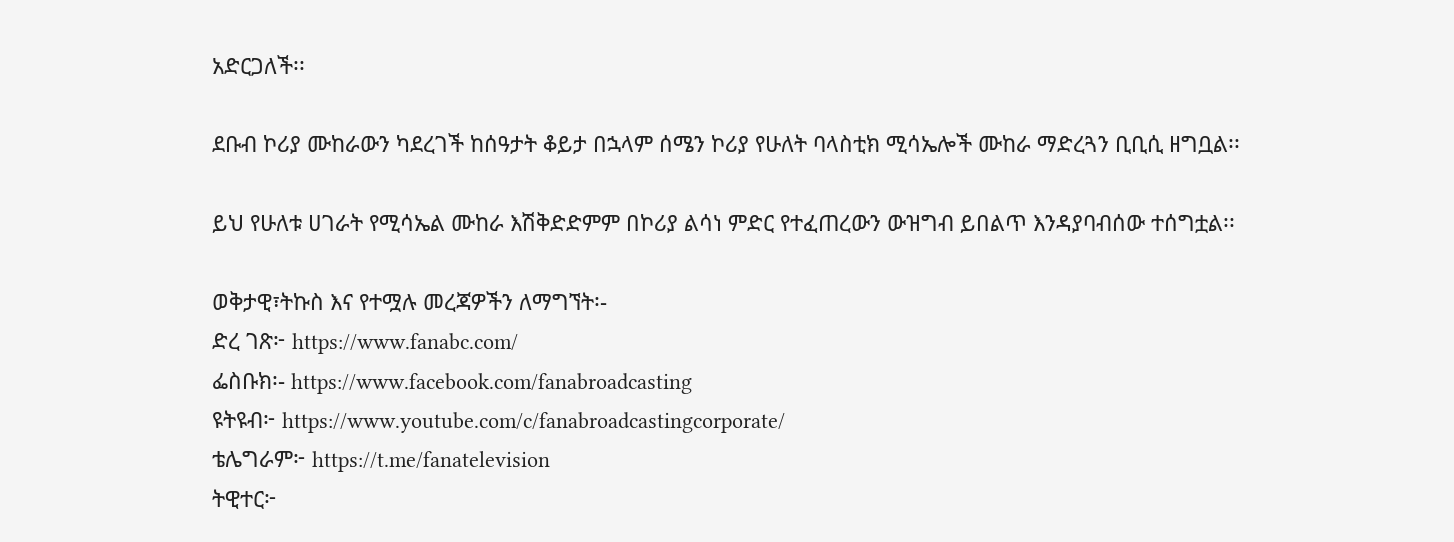አድርጋለች፡፡

ደቡብ ኮሪያ ሙከራውን ካደረገች ከሰዓታት ቆይታ በኋላም ሰሜን ኮሪያ የሁለት ባላስቲክ ሚሳኤሎች ሙከራ ማድረጓን ቢቢሲ ዘግቧል፡፡

ይህ የሁለቱ ሀገራት የሚሳኤል ሙከራ እሽቅድድምም በኮሪያ ልሳነ ምድር የተፈጠረውን ውዝግብ ይበልጥ እንዳያባብሰው ተሰግቷል፡፡

ወቅታዊ፣ትኩስ እና የተሟሉ መረጃዎችን ለማግኘት፡-
ድረ ገጽ፦ https://www.fanabc.com/
ፌስቡክ፡- https://www.facebook.com/fanabroadcasting
ዩትዩብ፦ https://www.youtube.com/c/fanabroadcastingcorporate/
ቴሌግራም፦ https://t.me/fanatelevision
ትዊተር፦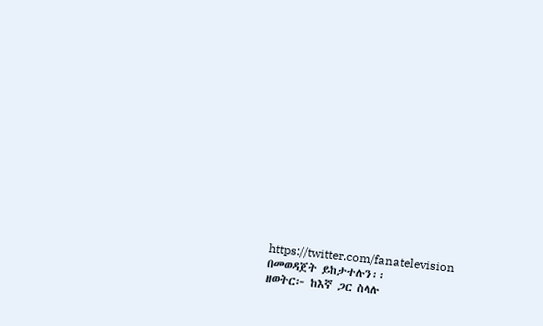https://twitter.com/fanatelevision በመወዳጀት ይከታተሉን፡፡
ዘወትር፦ ከእኛ ጋር ስላሉ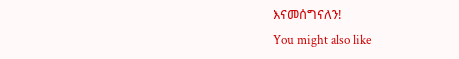እናመሰግናለን!
You might also like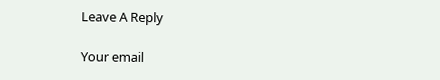Leave A Reply

Your email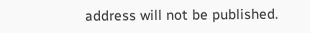address will not be published.